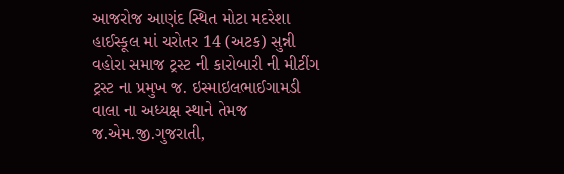આજરોજ આણંદ સ્થિત મોટા મદરેશા હાઈસ્કૂલ માં ચરોતર 14 (અટક) સુન્ની વહોરા સમાજ ટ્રસ્ટ ની કારોબારી ની મીટીંગ ટ્રસ્ટ ના પ્રમુખ જ. ઇસ્માઇલભાઈગામડી વાલા ના અધ્યક્ષ સ્થાને તેમજ જ.એમ.જી.ગુજરાતી,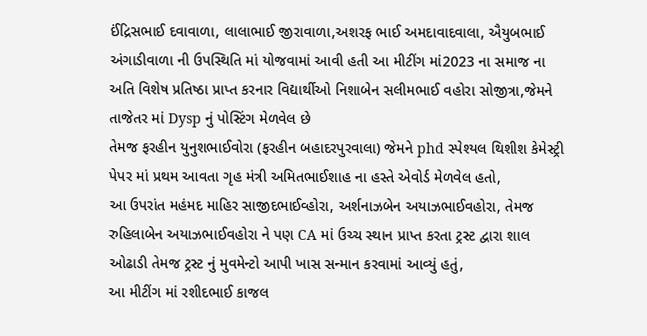ઈંદ્રિસભાઈ દવાવાળા, લાલાભાઈ જીરાવાળા,અશરફ ભાઈ અમદાવાદવાલા, ઐયુબભાઈ અંગાડીવાળા ની ઉપસ્થિતિ માં યોજવામાં આવી હતી આ મીટીંગ માં2023 ના સમાજ ના અતિ વિશેષ પ્રતિષ્ઠા પ્રાપ્ત કરનાર વિદ્યાર્થીઓ નિશાબેન સલીમભાઈ વહોરા સોજીત્રા,જેમને તાજેતર માં Dysp નું પોસ્ટિંગ મેળવેલ છે
તેમજ ફરહીન યુનુશભાઈવોરા (ફરહીન બહાદરપુરવાલા) જેમને phd સ્પેશ્યલ થિશીશ કેમેસ્ટ્રી પેપર માં પ્રથમ આવતા ગૃહ મંત્રી અમિતભાઈશાહ ના હસ્તે એવોર્ડ મેળવેલ હતો,
આ ઉપરાંત મહંમદ માહિર સાજીદભાઈવ્હોરા, અર્શનાઝબેન અયાઝભાઈવહોરા, તેમજ રુહિલાબેન અયાઝભાઈવહોરા ને પણ CA માં ઉચ્ચ સ્થાન પ્રાપ્ત કરતા ટ્રસ્ટ દ્વારા શાલ ઓઢાડી તેમજ ટ્રસ્ટ નું મુવમેન્ટો આપી ખાસ સન્માન કરવામાં આવ્યું હતું,
આ મીટીંગ માં રશીદભાઈ કાજલ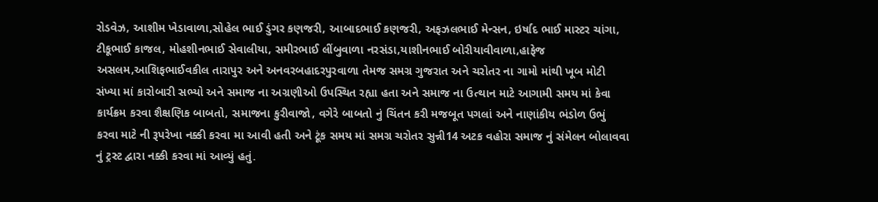રોડવેઝ, આશીમ ખેડાવાળા,સોહેલ ભાઈ ડુંગર કણજરી, આબાદભાઈ કણજરી, અફઝલભાઈ મેન્સન, ઇર્ષાદ ભાઈ માસ્ટર ચાંગા, ટીકૂભાઈ કાજલ, મોહશીનભાઈ સેવાલીયા, સમીરભાઈ લીંબુવાળા નરસંડા,યાશીનભાઈ બોરીયાવીવાળા,હાફેજ અસલમ,આશિફભાઈવકીલ તારાપુર અને અનવરબહાદરપુરવાળા તેમજ સમગ્ર ગુજરાત અને ચરોતર ના ગામો માંથી ખૂબ મોટી સંખ્યા માં કારોબારી સભ્યો અને સમાજ ના અગ્રણીઓ ઉપસ્થિત રહ્યા હતા અને સમાજ ના ઉત્થાન માટે આગામી સમય માં કેવા કાર્યક્રમ કરવા શૈક્ષણિક બાબતો, સમાજના કુરીવાજો, વગેરે બાબતો નું ચિંતન કરી મજબૂત પગલાં અને નાણાંકીય ભંડોળ ઉભું કરવા માટે ની રૂપરેખા નક્કી કરવા મા આવી હતી અને ટૂંક સમય માં સમગ્ર ચરોતર સુન્ની14 અટક વહોરા સમાજ નું સંમેલન બોલાવવા નું ટ્રસ્ટ દ્વારા નક્કી કરવા માં આવ્યું હતું.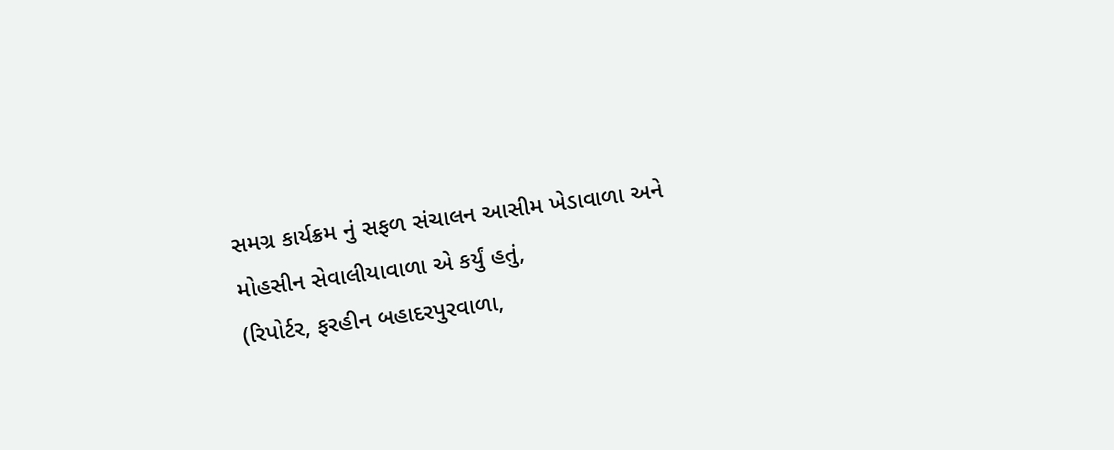સમગ્ર કાર્યક્રમ નું સફળ સંચાલન આસીમ ખેડાવાળા અને મોહસીન સેવાલીયાવાળા એ કર્યું હતું,
(રિપોર્ટર, ફરહીન બહાદરપુરવાળા,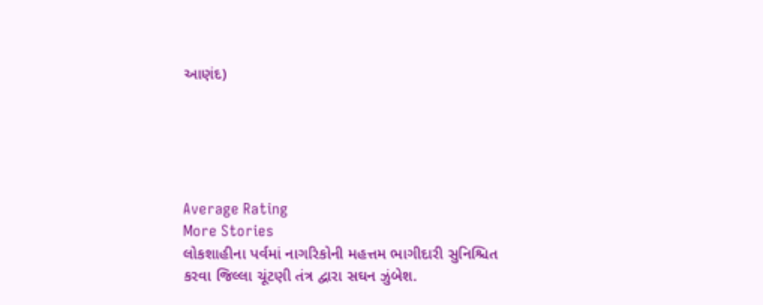આણંદ)





Average Rating
More Stories
લોકશાહીના પર્વમાં નાગરિકોની મહત્તમ ભાગીદારી સુનિશ્ચિત કરવા જિલ્લા ચૂંટણી તંત્ર દ્વારા સઘન ઝુંબેશ.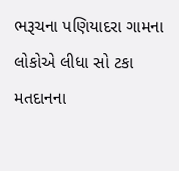ભરૂચના પણિયાદરા ગામના લોકોએ લીધા સો ટકા મતદાનના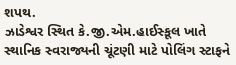શપથ.
ઝાડેશ્વર સ્થિત કે.જી.એમ.હાઈસ્કૂલ ખાતે સ્થાનિક સ્વરાજ્યની ચૂંટણી માટે પોલિંગ સ્ટાફને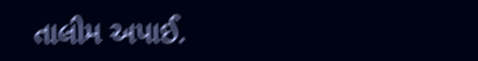તાલીમ અપાઈ.